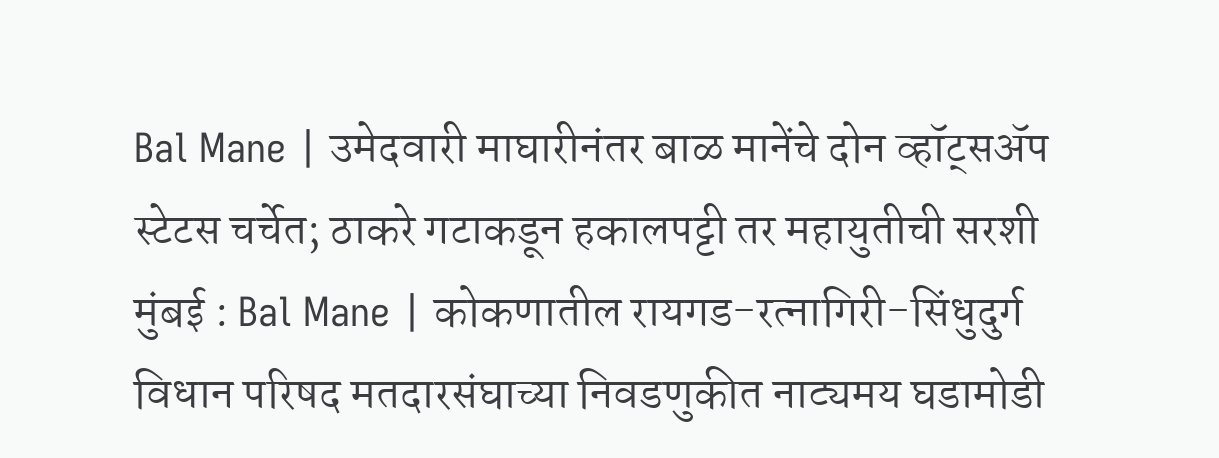Bal Mane | उमेदवारी माघारीनंतर बाळ मानेंचे दोन व्हॉट्सॲप स्टेटस चर्चेत; ठाकरे गटाकडून हकालपट्टी तर महायुतीची सरशी
मुंबई : Bal Mane | कोकणातील रायगड-रत्नागिरी-सिंधुदुर्ग विधान परिषद मतदारसंघाच्या निवडणुकीत नाट्यमय घडामोडी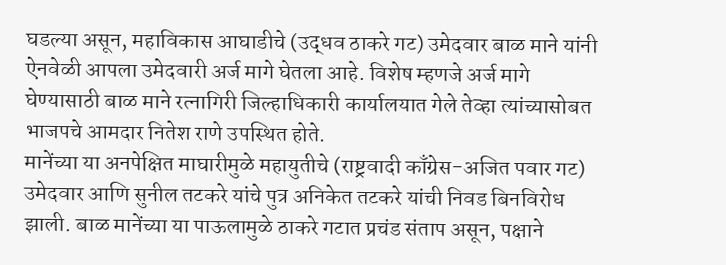घडल्या असून, महाविकास आघाडीचे (उद्धव ठाकरे गट) उमेदवार बाळ माने यांनी ऐनवेळी आपला उमेदवारी अर्ज मागे घेतला आहे. विशेष म्हणजे अर्ज मागे घेण्यासाठी बाळ माने रत्नागिरी जिल्हाधिकारी कार्यालयात गेले तेव्हा त्यांच्यासोबत भाजपचे आमदार नितेश राणे उपस्थित होते.
मानेंच्या या अनपेक्षित माघारीमुळे महायुतीचे (राष्ट्रवादी काँग्रेस-अजित पवार गट) उमेदवार आणि सुनील तटकरे यांचे पुत्र अनिकेत तटकरे यांची निवड बिनविरोध झाली. बाळ मानेंच्या या पाऊलामुळे ठाकरे गटात प्रचंड संताप असून, पक्षाने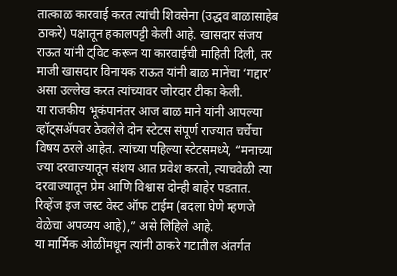तात्काळ कारवाई करत त्यांची शिवसेना (उद्धव बाळासाहेब ठाकरे) पक्षातून हकालपट्टी केली आहे. खासदार संजय राऊत यांनी ट्विट करून या कारवाईची माहिती दिली, तर माजी खासदार विनायक राऊत यांनी बाळ मानेंचा ‘गद्दार’ असा उल्लेख करत त्यांच्यावर जोरदार टीका केली.
या राजकीय भूकंपानंतर आज बाळ माने यांनी आपल्या व्हॉट्सॲपवर ठेवलेले दोन स्टेटस संपूर्ण राज्यात चर्चेचा विषय ठरले आहेत. त्यांच्या पहिल्या स्टेटसमध्ये, “मनाच्या ज्या दरवाज्यातून संशय आत प्रवेश करतो, त्याचवेळी त्या दरवाज्यातून प्रेम आणि विश्वास दोन्ही बाहेर पडतात. रिव्हेंज इज जस्ट वेस्ट ऑफ टाईम (बदला घेणे म्हणजे वेळेचा अपव्यय आहे),” असे लिहिले आहे.
या मार्मिक ओळींमधून त्यांनी ठाकरे गटातील अंतर्गत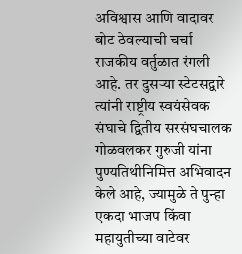अविश्वास आणि वादावर बोट ठेवल्याची चर्चा राजकीय वर्तुळात रंगली आहे. तर दुसऱ्या स्टेटसद्वारे त्यांनी राष्ट्रीय स्वयंसेवक संघाचे द्वितीय सरसंघचालक गोळवलकर गुरुजी यांना पुण्यतिथीनिमित्त अभिवादन केले आहे, ज्यामुळे ते पुन्हा एकदा भाजप किंवा महायुतीच्या वाटेवर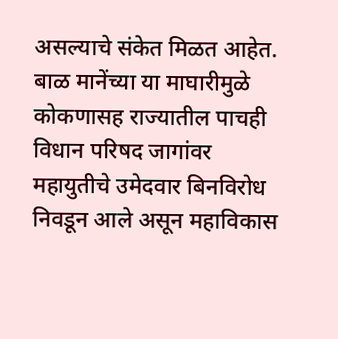असल्याचे संकेत मिळत आहेत. बाळ मानेंच्या या माघारीमुळे कोकणासह राज्यातील पाचही विधान परिषद जागांवर महायुतीचे उमेदवार बिनविरोध निवडून आले असून महाविकास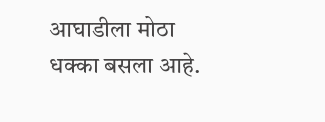आघाडीला मोठा धक्का बसला आहे.